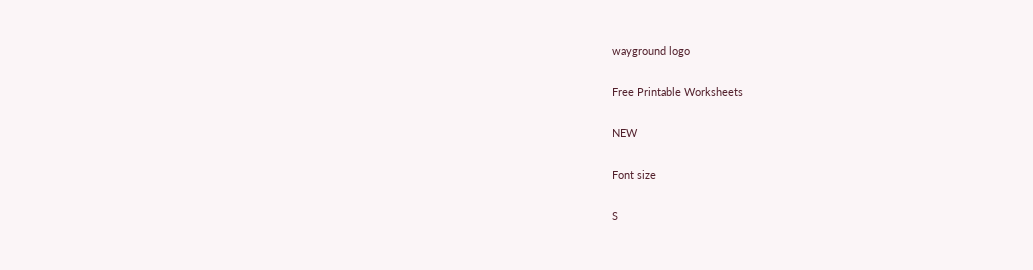wayground logo

Free Printable Worksheets

NEW

Font size

S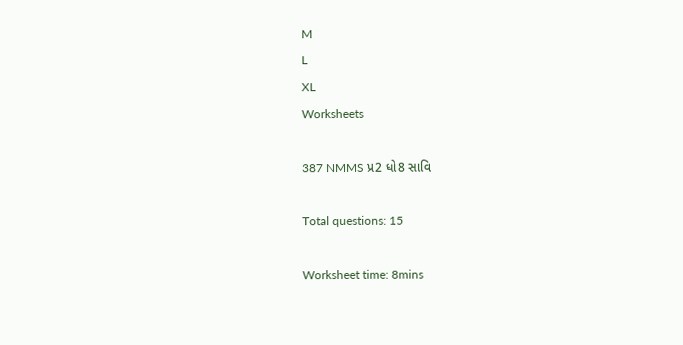M
L
XL
Worksheets

387 NMMS પ્ર2 ધો8 સાવિ

Total questions: 15

Worksheet time: 8mins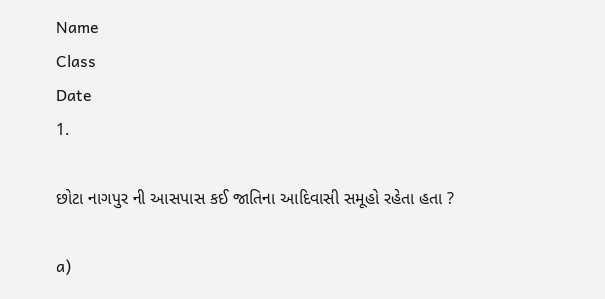Name
Class
Date
1.

છોટા નાગપુર ની આસપાસ કઈ જાતિના આદિવાસી સમૂહો રહેતા હતા ?

a)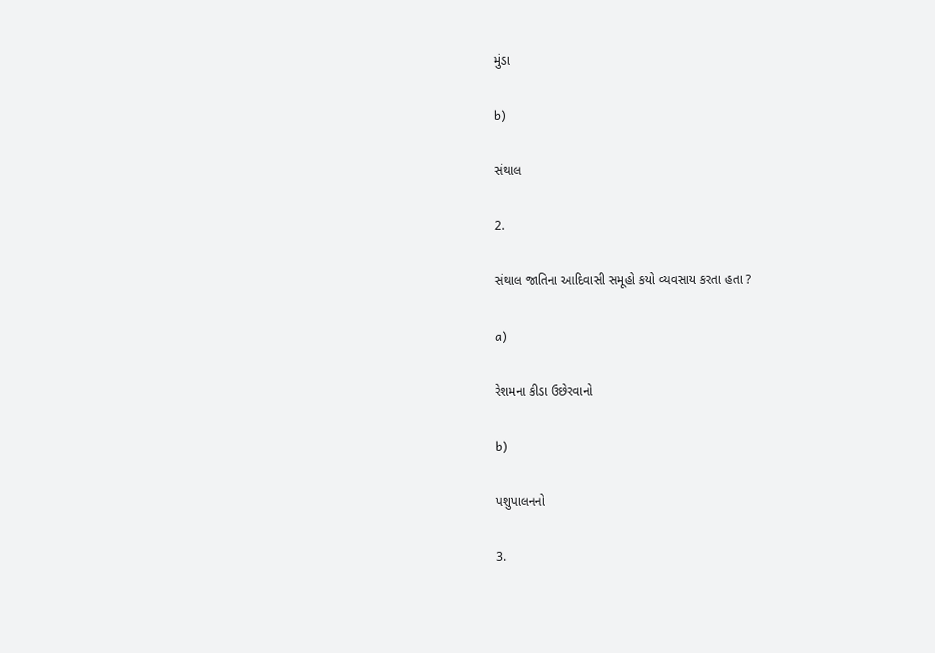મુંડા

b)

સંથાલ

2.

સંથાલ જાતિના આદિવાસી સમૂહો કયો વ્યવસાય કરતા હતા ?

a)

રેશમના કીડા ઉછેરવાનો

b)

પશુપાલનનો

3.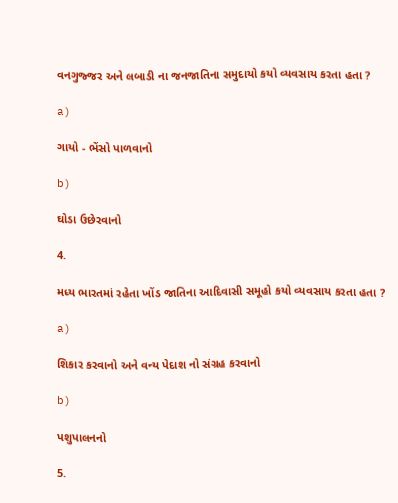વનગુજ્જર અને લબાડી ના જનજાતિના સમુદાયો કયો વ્યવસાય કરતા હતા ?

a)

ગાયો - ભેંસો પાળવાનો

b)

ઘોડા ઉછેરવાનો

4.

મધ્ય ભારતમાં રહેતા ખોંડ જાતિના આદિવાસી સમૂહો કયો વ્યવસાય કરતા હતા ?

a)

શિકાર કરવાનો અને વન્ય પેદાશ નો સંગ્રહ કરવાનો

b)

પશુપાલનનો

5.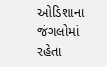ઓડિશાના જંગલોમાં રહેતા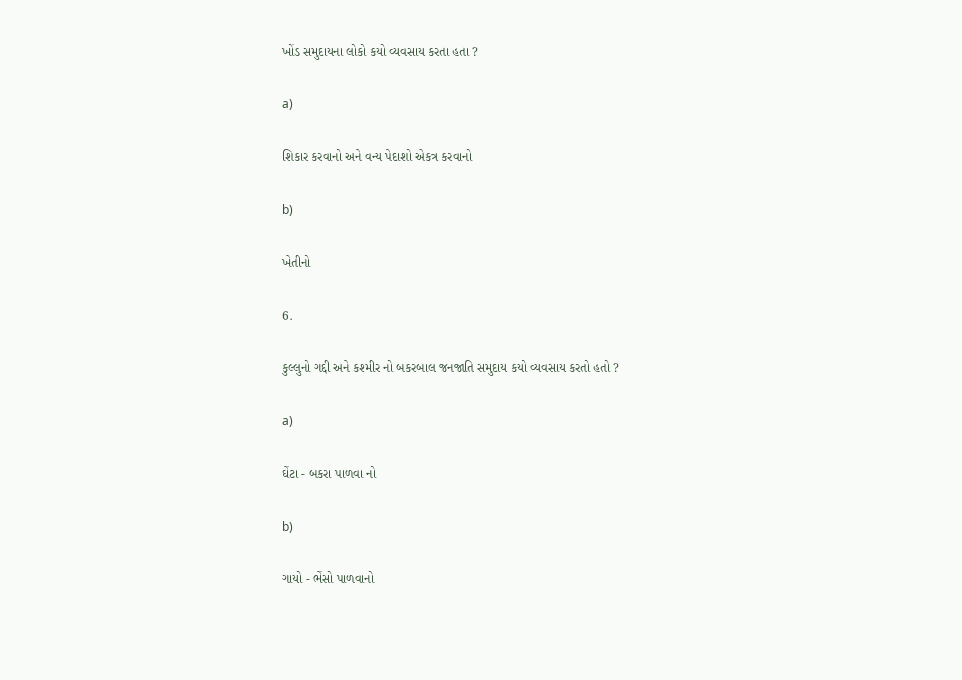ખોંડ સમુદાયના લોકો કયો વ્યવસાય કરતા હતા ?

a)

શિકાર કરવાનો અને વન્ય પેદાશો એકત્ર કરવાનો

b)

ખેતીનો

6.

કુલ્લુનો ગદ્દી અને કશ્મીર નો બકરબાલ જનજાતિ સમુદાય કયો વ્યવસાય કરતો હતો ?

a)

ઘેંટા - બકરા પાળવા નો

b)

ગાયો - ભેંસો પાળવાનો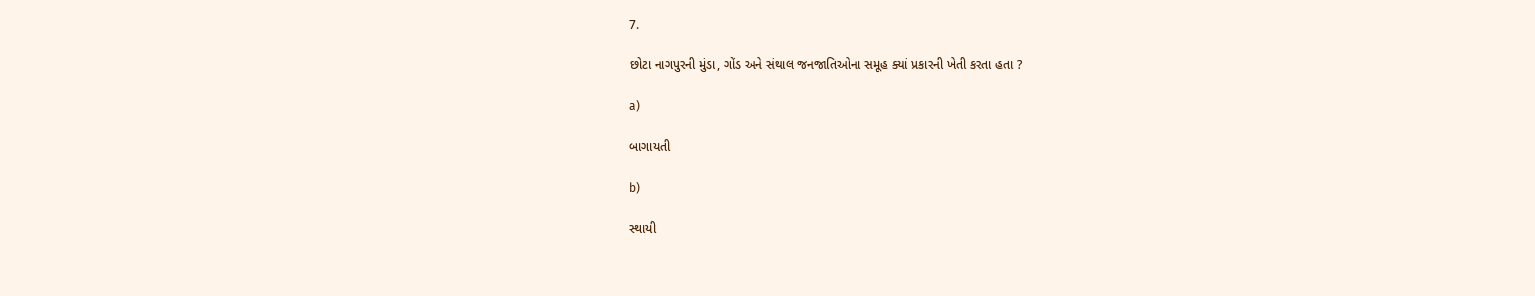7.

છોટા નાગપુરની મુંડા, ગોંડ અને સંથાલ જનજાતિઓના સમૂહ ક્યાં પ્રકારની ખેતી કરતા હતા ?

a)

બાગાયતી

b)

સ્થાયી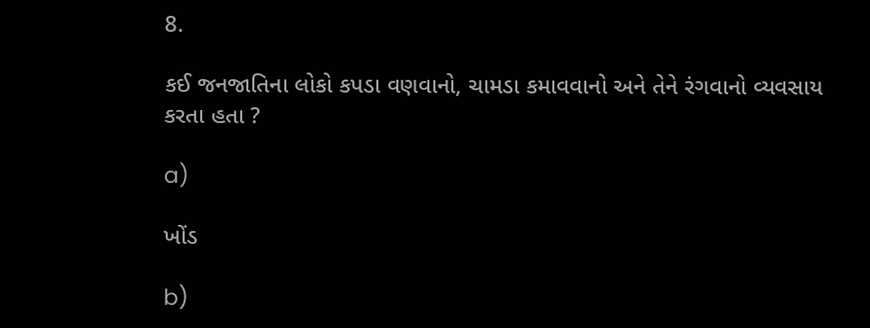8.

કઈ જનજાતિના લોકો કપડા વણવાનો, ચામડા કમાવવાનો અને તેને રંગવાનો વ્યવસાય કરતા હતા ?

a)

ખોંડ

b)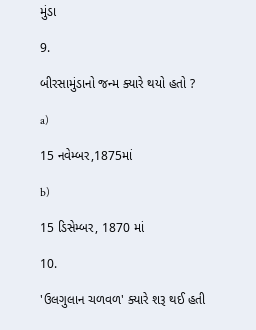મુંડા

9.

બીરસામુંડાનો જન્મ ક્યારે થયો હતો ?

a)

15 નવેમ્બર,1875માં

b)

15 ડિસેમ્બર, 1870 માં

10.

'ઉલગુલાન ચળવળ' ક્યારે શરૂ થઈ હતી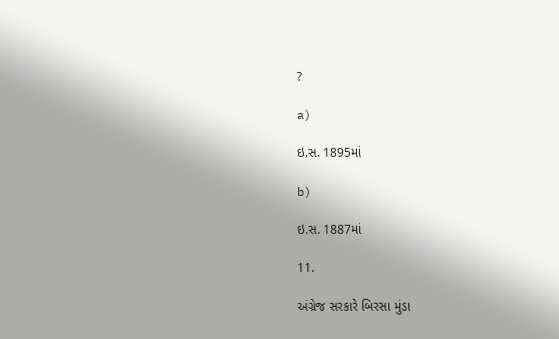?

a)

ઇ.સ. 1895માં

b)

ઇ.સ. 1887માં

11.

અંગ્રેજ સરકારે બિરસા મુંડા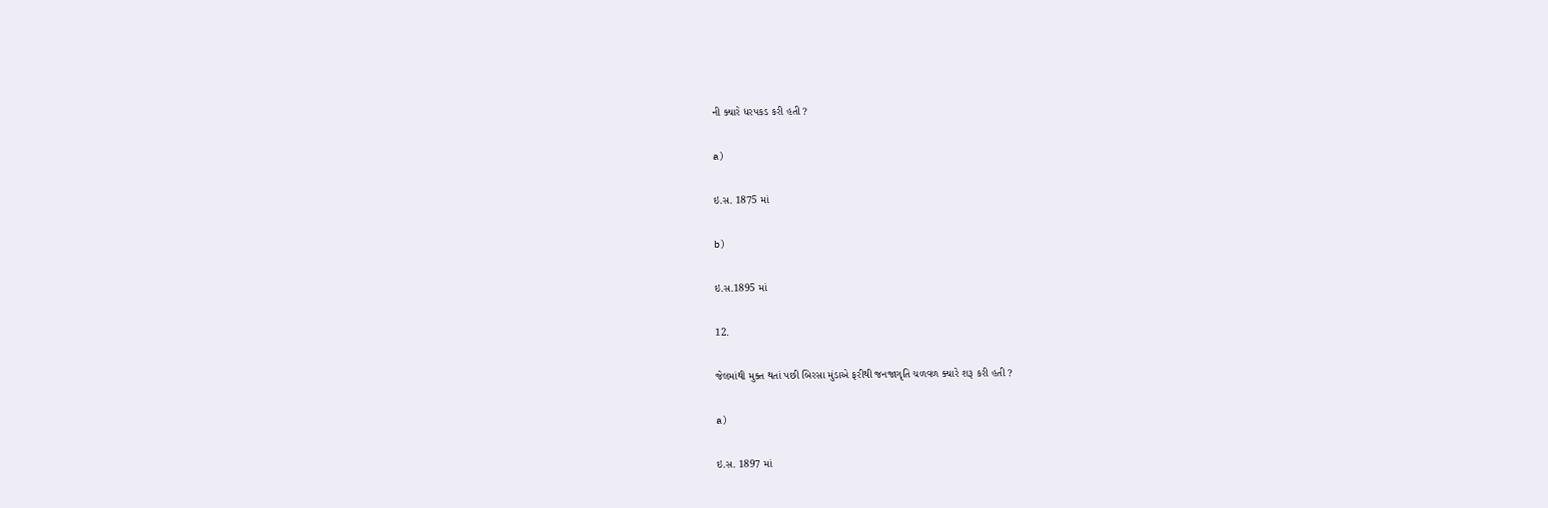ની ક્યારે ધરપકડ કરી હતી ?

a)

ઇ.સ. 1875 માં

b)

ઇ.સ.1895 માં

12.

જેલમાંથી મુક્ત થતાં પછી બિરસા મુંડાએ ફરીથી જનજાગૃતિ ચળવળ ક્યારે શરૂ કરી હતી ?

a)

ઇ.સ. 1897 માં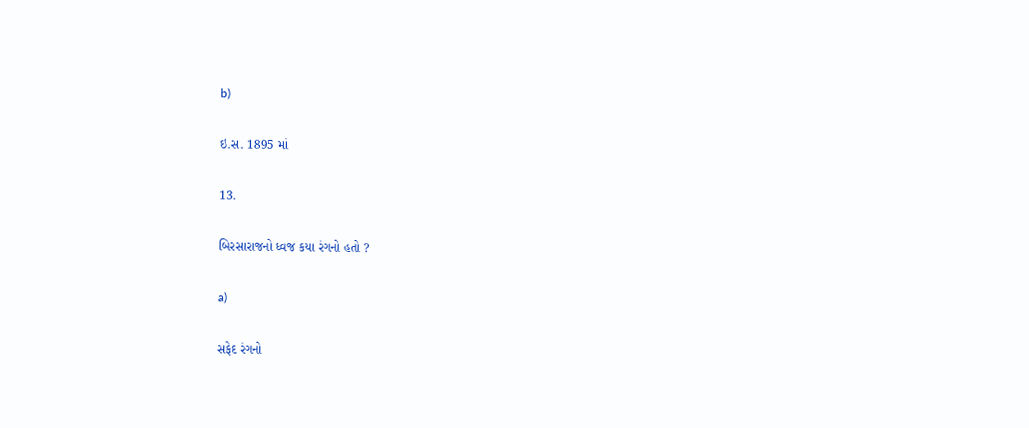b)

ઇ.સ. 1895 માં

13.

બિરસારાજનો ધ્વજ કયા રંગનો હતો ?

a)

સફેદ રંગનો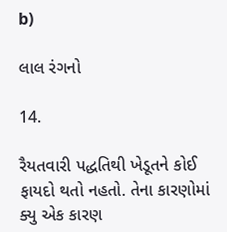b)

લાલ રંગનો

14.

રૈયતવારી પદ્ધતિથી ખેડૂતને કોઈ ફાયદો થતો નહતો. તેના કારણોમાં ક્યુ એક કારણ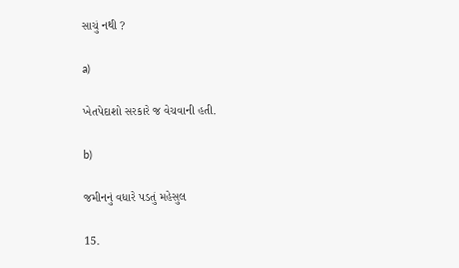સાચું નથી ?

a)

ખેતપેદાશો સરકારે જ વેચવાની હતી.

b)

જમીનનું વધારે પડતું મહેસુલ

15.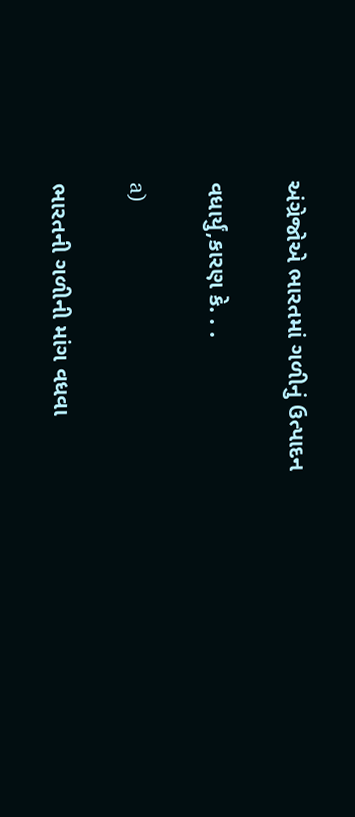અંગ્રેજોએ ભારતમાં ગળીનું ઉત્પાદન

વધાર્યું,કારણ કે. . .

a)

ભારતની ગળીની માંગ વધવા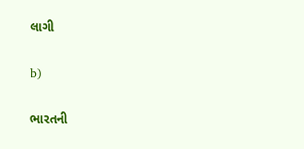લાગી

b)

ભારતની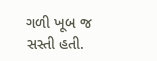ગળી ખૂબ જ સસ્તી હતી.